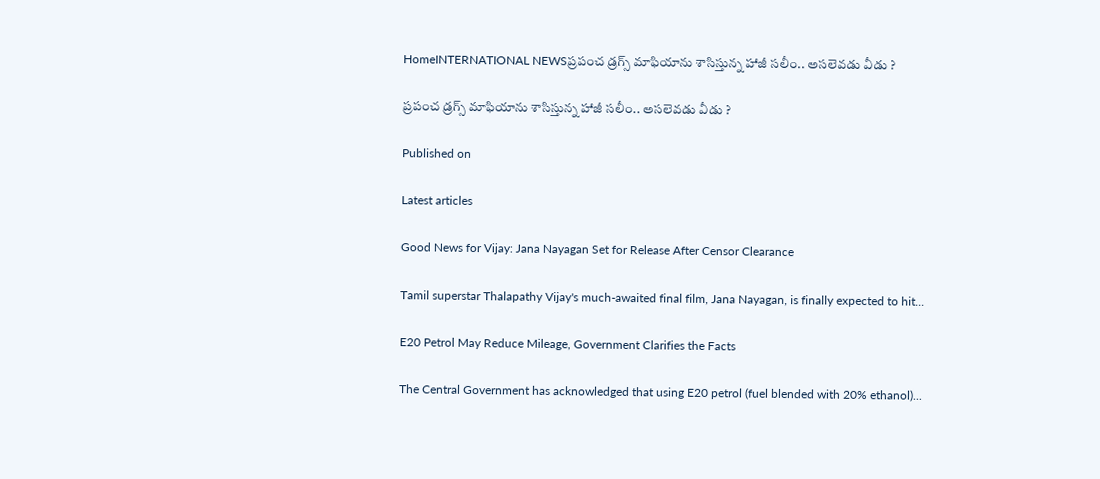HomeINTERNATIONAL NEWSప్రపంచ డ్రగ్స్ మాఫియాను శాసిస్తున్న హాజీ సలీం.. అసలెవడు వీడు ?

ప్రపంచ డ్రగ్స్ మాఫియాను శాసిస్తున్న హాజీ సలీం.. అసలెవడు వీడు ?

Published on

Latest articles

Good News for Vijay: Jana Nayagan Set for Release After Censor Clearance

Tamil superstar Thalapathy Vijay's much-awaited final film, Jana Nayagan, is finally expected to hit...

E20 Petrol May Reduce Mileage, Government Clarifies the Facts

The Central Government has acknowledged that using E20 petrol (fuel blended with 20% ethanol)...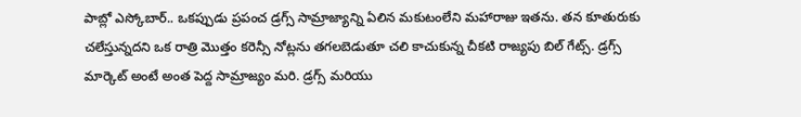పాబ్లో ఎస్కోబార్.. ఒకప్పుడు ప్రపంచ డ్రగ్స్ సామ్రాజ్యాన్ని ఏలిన మకుటంలేని మహారాజు ఇతను. తన కూతురుకు చలేస్తున్నదని ఒక రాత్రి మొత్తం కరెన్సీ నోట్లను తగలబెడుతూ చలి కాచుకున్న చీకటి రాజ్యపు బిల్ గేట్స్. డ్రగ్స్ మార్కెట్ అంటే అంత పెద్ద సామ్రాజ్యం మరి. డ్రగ్స్ మరియు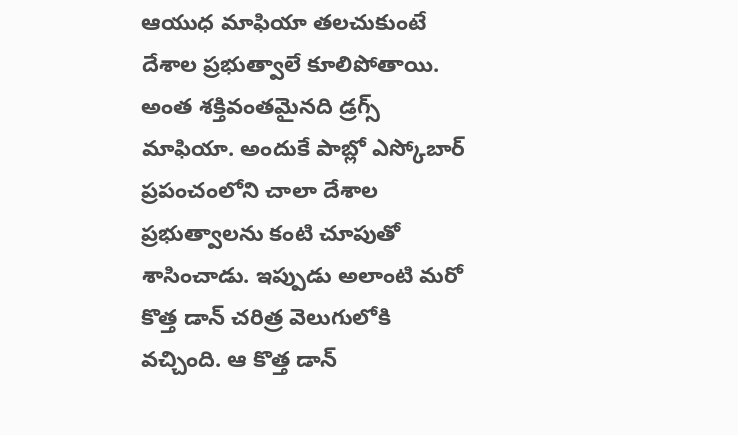ఆయుధ మాఫియా తలచుకుంటే దేశాల ప్రభుత్వాలే కూలిపోతాయి. అంత శక్తివంతమైనది డ్రగ్స్ మాఫియా. అందుకే పాబ్లో ఎస్కోబార్ ప్రపంచంలోని చాలా దేశాల ప్రభుత్వాలను కంటి చూపుతో శాసించాడు. ఇప్పుడు అలాంటి మరో కొత్త డాన్ చరిత్ర వెలుగులోకి వచ్చింది. ఆ కొత్త డాన్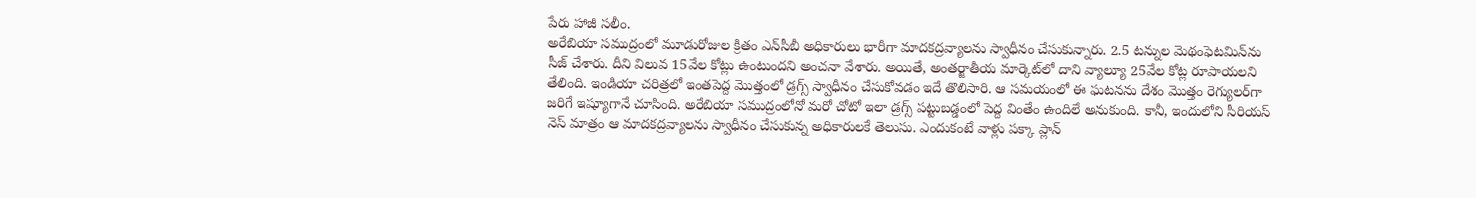పేరు హాజీ సలీం.
అరేబియా సముద్రంలో మూడురోజుల క్రితం ఎన్‌సీబీ అధికారులు భారీగా మాదకద్రవ్యాలను స్వాధీనం చేసుకున్నారు. 2.5 టన్నుల మెథంఫెటమిన్‌ను సీజ్ చేశారు. దీని విలువ 15వేల కోట్లు ఉంటుందని అంచనా వేశారు. అయితే, అంతర్జాతీయ మార్కెట్‌లో దాని వ్యాల్యూ 25వేల కోట్ల రూపాయలని తేలింది. ఇండియా చరిత్రలో ఇంతపెద్ద మొత్తంలో డ్రగ్స్ స్వాధీనం చేసుకోవడం ఇదే తొలిసారి. ఆ సమయంలో ఈ ఘటనను దేశం మొత్తం రెగ్యులర్‌గా జరిగే ఇష్యూగానే చూసింది. అరేబియా సముద్రంలోనో మరో చోటో ఇలా డ్రగ్స్ పట్టుబడ్డంలో పెద్ద వింతేం ఉందిలే అనుకుంది. కానీ, ఇందులోని సీరియస్ నెస్‌ మాత్రం ఆ మాదకద్రవ్యాలను స్వాధీనం చేసుకున్న అధికారులకే తెలుసు. ఎందుకంటే వాళ్లు పక్కా ప్లాన్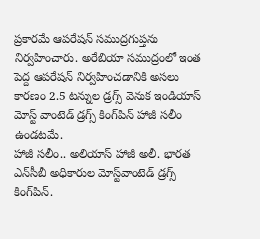ప్రకారమే ఆపరేషన్ సముద్రగుప్తను నిర్వహించారు. అరేబియా సముద్రంలో ఇంత పెద్ద ఆపరేషన్ నిర్వహించడానికి అసలు కారణం 2.5 టన్నుల డ్రగ్స్ వెనుక ఇండియాస్ మోస్ట్ వాంటెడ్ డ్రగ్స్ కింగ్‌పిన్ హాజీ సలీం ఉండటమే.
హాజీ సలీం.. అలియాస్ హాజీ అలీ. భారత ఎన్‌సీబీ అధికారుల మోస్ట్‌వాంటెడ్‌ డ్రగ్స్‌ కింగ్‌పిన్‌.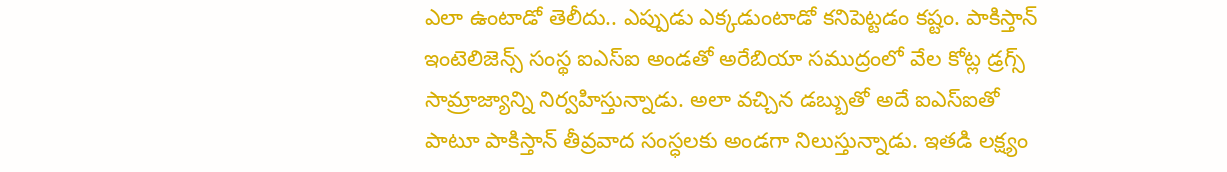ఎలా ఉంటాడో తెలీదు.. ఎప్పుడు ఎక్కడుంటాడో కనిపెట్టడం కష్టం. పాకిస్తాన్ ఇంటెలిజెన్స్ సంస్థ ఐఎస్ఐ అండతో అరేబియా సముద్రంలో వేల కోట్ల డ్రగ్స్‌ సామ్రాజ్యాన్ని నిర్వహిస్తున్నాడు. అలా వచ్చిన డబ్బుతో అదే ఐఎస్ఐతో పాటూ పాకిస్తాన్ తీవ్రవాద సంస్ధలకు అండగా నిలుస్తున్నాడు. ఇతడి లక్ష్యం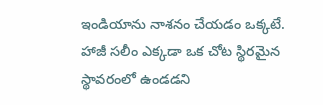ఇండియాను నాశనం చేయడం ఒక్కటే.
హాజీ సలీం ఎక్కడా ఒక చోట స్థిరమైన స్థావరంలో ఉండడని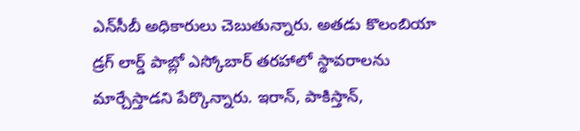ఎన్‌సీబీ అధికారులు చెబుతున్నారు. అతడు కొలంబియా డ్రగ్‌ లార్డ్‌ పాబ్లో ఎస్కోబార్‌ తరహాలో స్థావరాలను మార్చేస్తాడని పేర్కొన్నారు. ఇరాన్‌, పాకిస్తాన్‌,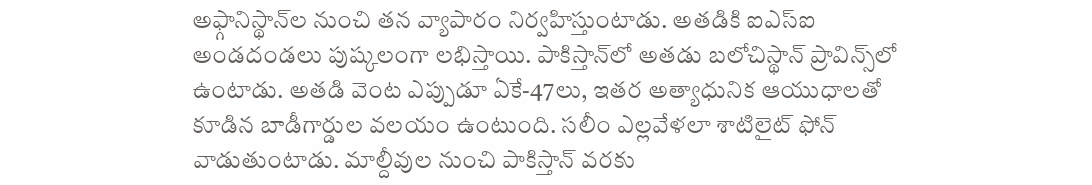అఫ్గానిస్థాన్‌ల నుంచి తన వ్యాపారం నిర్వహిస్తుంటాడు. అతడికి ఐఎస్‌ఐ అండదండలు పుష్కలంగా లభిస్తాయి. పాకిస్తాన్‌లో అతడు బలోచిస్థాన్‌ ప్రావిన్స్‌లో ఉంటాడు. అతడి వెంట ఎప్పుడూ ఏకే-47లు, ఇతర అత్యాధునిక ఆయుధాలతో కూడిన బాడీగార్డుల వలయం ఉంటుంది. సలీం ఎల్లవేళలా శాటిలైట్‌ ఫోన్‌ వాడుతుంటాడు. మాల్దీవుల నుంచి పాకిస్తాన్‌ వరకు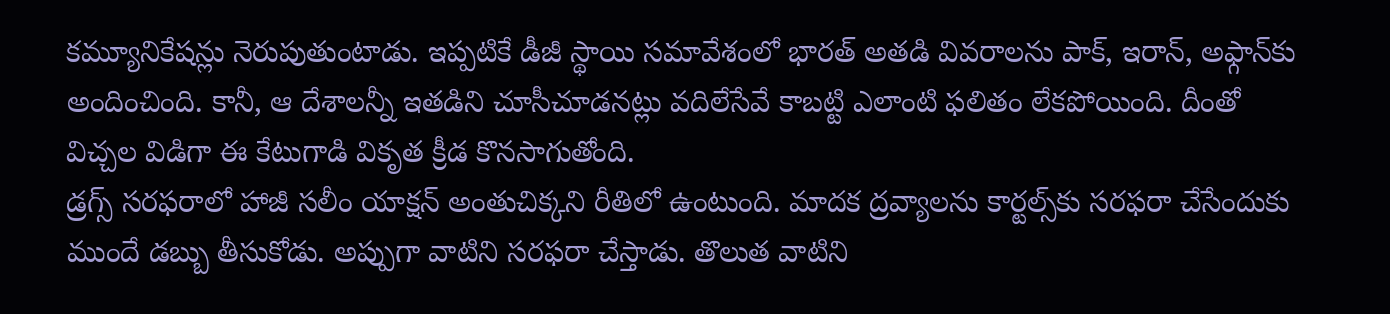కమ్యూనికేషన్లు నెరుపుతుంటాడు. ఇప్పటికే డీజీ స్థాయి సమావేశంలో భారత్‌ అతడి వివరాలను పాక్‌, ఇరాన్, అఫ్గాన్‌కు అందించింది. కానీ, ఆ దేశాలన్నీ ఇతడిని చూసీచూడనట్లు వదిలేసేవే కాబట్టి ఎలాంటి ఫలితం లేకపోయింది. దీంతో విచ్చల విడిగా ఈ కేటుగాడి వికృత క్రీడ కొనసాగుతోంది.
డ్రగ్స్‌ సరఫరాలో హాజీ సలీం యాక్షన్ అంతుచిక్కని రీతిలో ఉంటుంది. మాదక ద్రవ్యాలను కార్టల్స్‌కు సరఫరా చేసేందుకు ముందే డబ్బు తీసుకోడు. అప్పుగా వాటిని సరఫరా చేస్తాడు. తొలుత వాటిని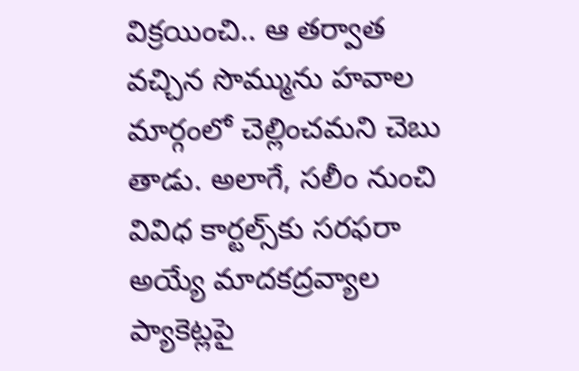విక్రయించి.. ఆ తర్వాత వచ్చిన సొమ్మును హవాల మార్గంలో చెల్లించమని చెబు తాడు. అలాగే, సలీం నుంచి వివిధ కార్టల్స్‌కు సరఫరా అయ్యే మాదకద్రవ్యాల ప్యాకెట్లపై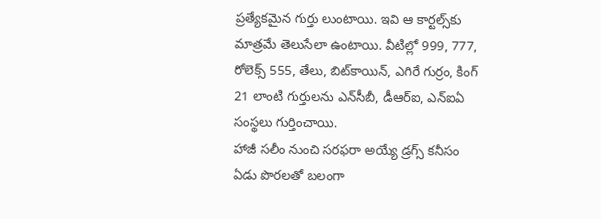ప్రత్యేకమైన గుర్తు లుంటాయి. ఇవి ఆ కార్టల్స్‌కు మాత్రమే తెలుసేలా ఉంటాయి. వీటిల్లో 999, 777, రోలెక్స్‌ 555, తేలు, బిట్‌కాయిన్‌, ఎగిరే గుర్రం, కింగ్‌ 21 లాంటి గుర్తులను ఎన్‌సీబీ, డీఆర్‌ఐ, ఎన్‌ఐఏ సంస్థలు గుర్తించాయి.
హాజీ సలీం నుంచి సరఫరా అయ్యే డ్రగ్స్‌ కనీసం ఏడు పొరలతో బలంగా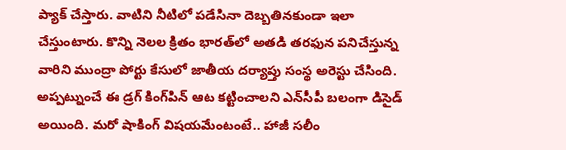ప్యాక్‌ చేస్తారు. వాటిని నీటిలో పడేసినా దెబ్బతినకుండా ఇలా చేస్తుంటారు. కొన్ని నెలల క్రితం భారత్‌లో అతడి తరఫున పనిచేస్తున్న వారిని ముంద్రా పోర్టు కేసులో జాతీయ దర్యాప్తు సంస్థ అరెస్టు చేసింది. అప్పట్నుంచే ఈ డ్రగ్ కింగ్‌పిన్‌ ఆట కట్టించాలని ఎన్‌సీపీ బలంగా డిసైడ్ అయింది. మరో షాకింగ్ విషయమేంటంటే.. హాజీ సలీం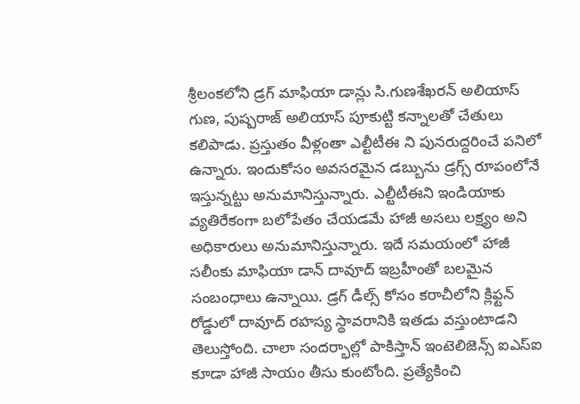శ్రీలంకలోని డ్రగ్ మాఫియా డాన్లు సి.గుణశేఖరన్ అలియాస్ గుణ, పుష్పరాజ్ అలియాస్ పూకుట్టి కన్నాలతో చేతులు కలిపాడు. ప్రస్తుతం వీళ్లంతా ఎల్టీటీఈ ని పునరుద్దరించే పనిలో ఉన్నారు. ఇందుకోసం అవసరమైన డబ్బును డ్రగ్స్ రూపంలోనే ఇస్తున్నట్టు అనుమానిస్తున్నారు. ఎల్టీటీఈని ఇండియాకు వ్యతిరేకంగా బలోపేతం చేయడమే హాజీ అసలు లక్ష్యం అని అధికారులు అనుమానిస్తున్నారు. ఇదే సమయంలో హాజీ సలీంకు మాఫియా డాన్‌ దావూద్‌ ఇబ్రహీంతో బలమైన సంబంధాలు ఉన్నాయి. డ్రగ్‌ డీల్స్ కోసం కరాచీలోని క్లిఫ్టన్‌ రోడ్డులో దావూద్‌ రహస్య స్థావరానికి ఇతడు వస్తుంటాడని తెలుస్తోంది. చాలా సందర్భాల్లో పాకిస్తాన్‌ ఇంటెలిజెన్స్ ఐఎస్ఐ కూడా హాజీ సాయం తీసు కుంటోంది. ప్రత్యేకించి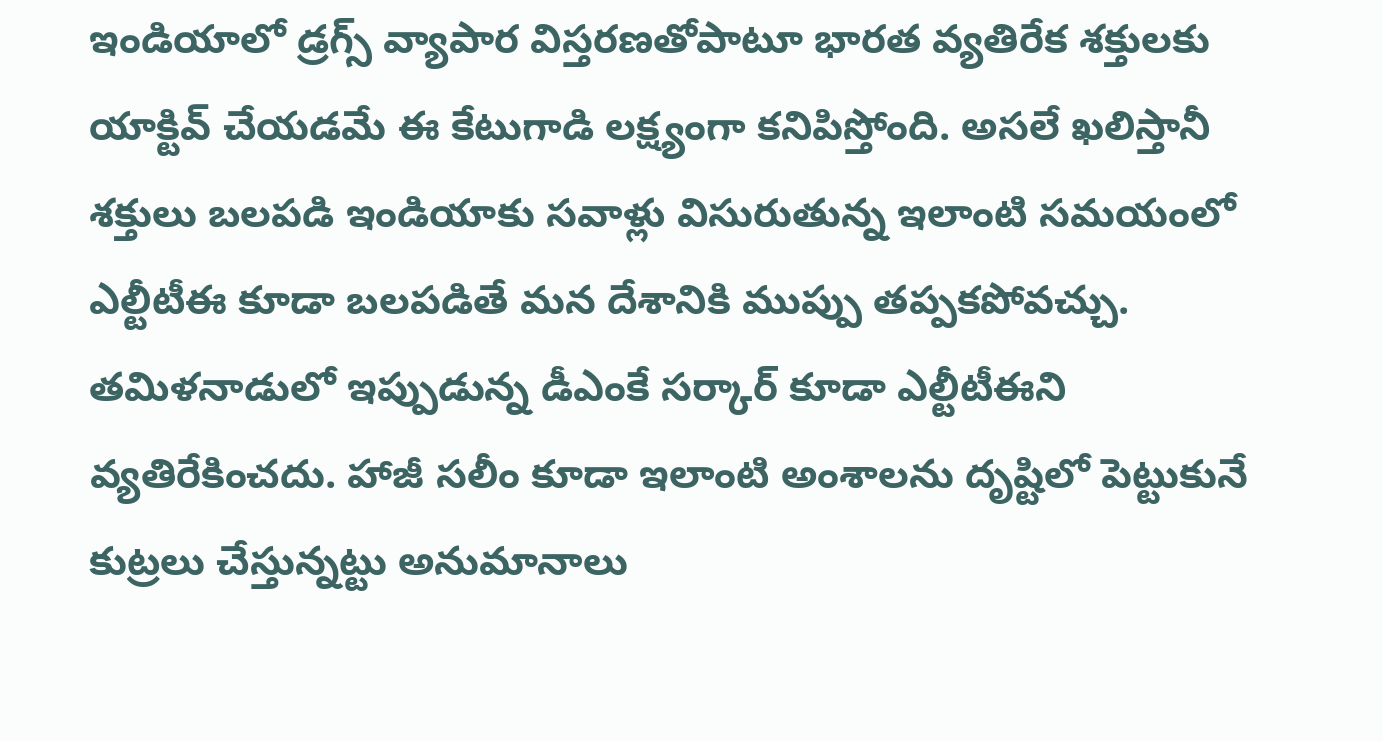ఇండియాలో డ్రగ్స్ వ్యాపార విస్తరణతోపాటూ భారత వ్యతిరేక శక్తులకు యాక్టివ్ చేయడమే ఈ కేటుగాడి లక్ష్యంగా కనిపిస్తోంది. అసలే ఖలిస్తానీ శక్తులు బలపడి ఇండియాకు సవాళ్లు విసురుతున్న ఇలాంటి సమయంలో ఎల్టీటీఈ కూడా బలపడితే మన దేశానికి ముప్పు తప్పకపోవచ్చు. తమిళనాడులో ఇప్పుడున్న డీఎంకే సర్కార్‌ కూడా ఎల్టీటీఈని వ్యతిరేకించదు. హాజీ సలీం కూడా ఇలాంటి అంశాలను దృష్టిలో పెట్టుకునే కుట్రలు చేస్తున్నట్టు అనుమానాలు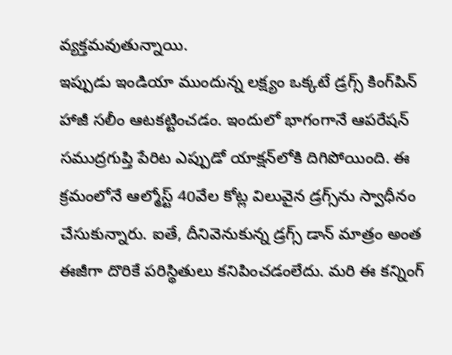వ్యక్తమవుతున్నాయి.
ఇప్పుడు ఇండియా ముందున్న లక్ష్యం ఒక్కటే డ్రగ్స్ కింగ్‌పిన్ హాజీ సలీం ఆటకట్టించడం. ఇందులో భాగంగానే ఆపరేషన్ సముద్రగుప్తి పేరిట ఎప్పుడో యాక్షన్‌లోకి దిగిపోయింది. ఈ క్రమంలోనే ఆల్మోస్ట్ 40వేల కోట్ల విలువైన డ్రగ్స్‌ను స్వాధీనం చేసుకున్నారు. ఐతే, దీనివెనుకున్న డ్రగ్స్ డాన్ మాత్రం అంత ఈజీగా దొరికే పరిస్థితులు కనిపించడంలేదు. మరి ఈ కన్నింగ్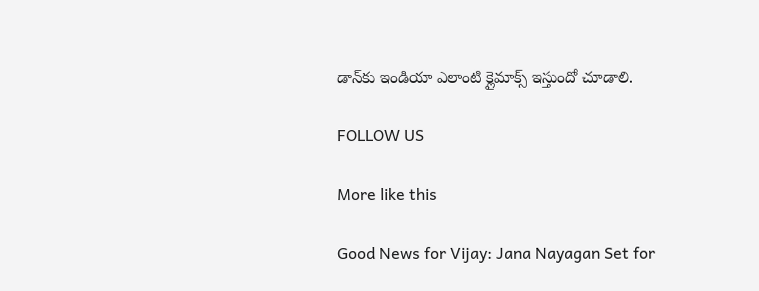డాన్‌కు ఇండియా ఎలాంటి క్లైమాక్స్ ఇస్తుందో చూడాలి.

FOLLOW US

More like this

Good News for Vijay: Jana Nayagan Set for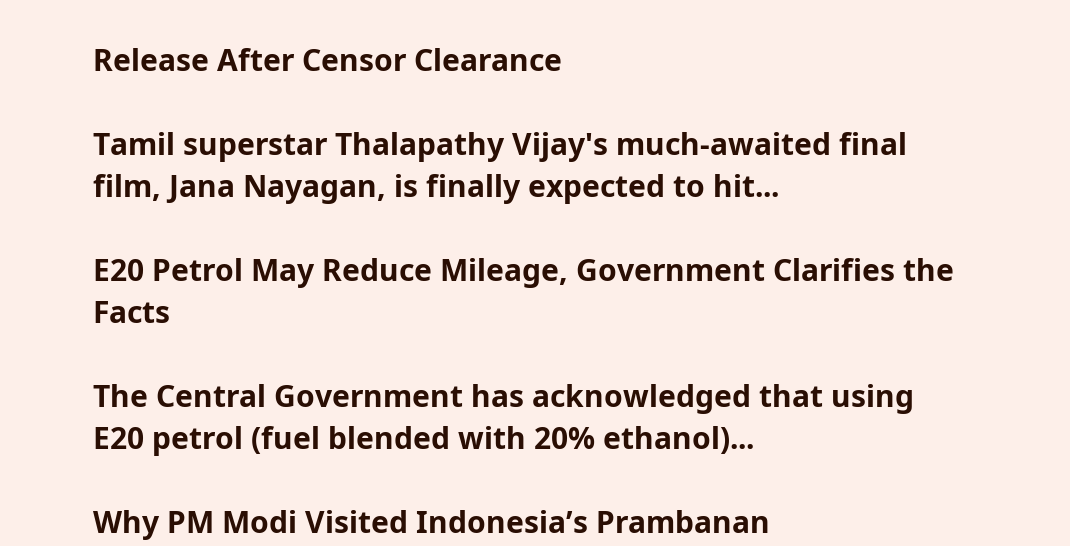Release After Censor Clearance

Tamil superstar Thalapathy Vijay's much-awaited final film, Jana Nayagan, is finally expected to hit...

E20 Petrol May Reduce Mileage, Government Clarifies the Facts

The Central Government has acknowledged that using E20 petrol (fuel blended with 20% ethanol)...

Why PM Modi Visited Indonesia’s Prambanan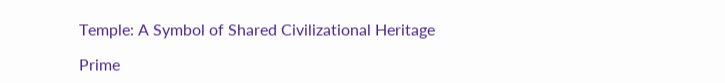Temple: A Symbol of Shared Civilizational Heritage

Prime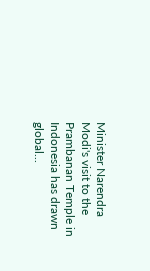Minister Narendra Modi's visit to the Prambanan Temple in Indonesia has drawn global...